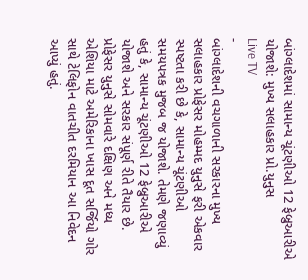બાંગ્લાદેશમાં સામાન્ય ચૂંટણીઓ 12 ફેબ્રુઆરીએ યોજાશે: મુખ્ય સલાહકાર પ્રો.યુનુસ
Live TV
-
બાંગ્લાદેશની વચગાળાની સરકારના મુખ્ય સલાહકાર પ્રોફેસર મોહમ્મદ યુનુસે ફરી એકવાર સ્પષ્ટતા કરી છે કે, સામાન્ય ચૂંટણીઓ સમયપત્રક મુજબ જ યોજાશે. તેમણે જણાવ્યું હતું કે, સામાન્ય ચૂંટણીઓ 12 ફેબ્રુઆરીએ યોજાશે અને સરકાર સંપૂર્ણ રીતે તૈયાર છે. પ્રોફેસર યુનુસે સોમવારે દક્ષિણ અને મધ્ય એશિયા માટે અમેરિકાના ખાસ દૂત સર્જિયો ગોર સાથે ટેલિફોન વાતચીત દરમિયાન આ નિવેદન આપ્યું હતું.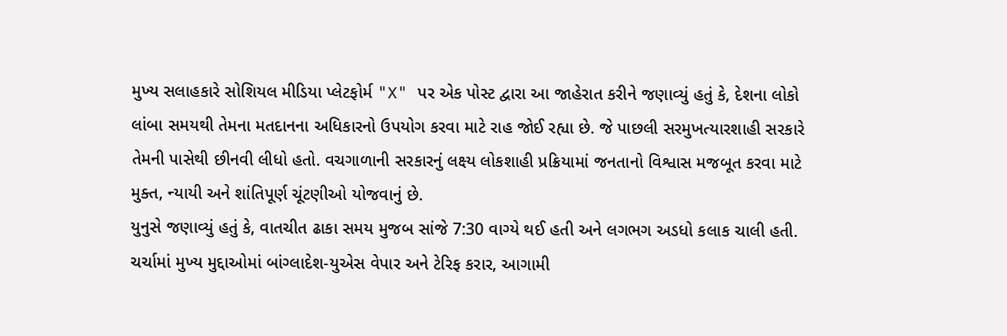મુખ્ય સલાહકારે સોશિયલ મીડિયા પ્લેટફોર્મ "X" પર એક પોસ્ટ દ્વારા આ જાહેરાત કરીને જણાવ્યું હતું કે, દેશના લોકો લાંબા સમયથી તેમના મતદાનના અધિકારનો ઉપયોગ કરવા માટે રાહ જોઈ રહ્યા છે. જે પાછલી સરમુખત્યારશાહી સરકારે તેમની પાસેથી છીનવી લીધો હતો. વચગાળાની સરકારનું લક્ષ્ય લોકશાહી પ્રક્રિયામાં જનતાનો વિશ્વાસ મજબૂત કરવા માટે મુક્ત, ન્યાયી અને શાંતિપૂર્ણ ચૂંટણીઓ યોજવાનું છે.
યુનુસે જણાવ્યું હતું કે, વાતચીત ઢાકા સમય મુજબ સાંજે 7:30 વાગ્યે થઈ હતી અને લગભગ અડધો કલાક ચાલી હતી. ચર્ચામાં મુખ્ય મુદ્દાઓમાં બાંગ્લાદેશ-યુએસ વેપાર અને ટેરિફ કરાર, આગામી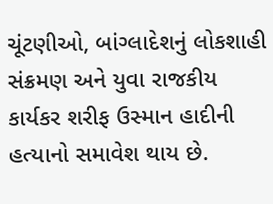ચૂંટણીઓ, બાંગ્લાદેશનું લોકશાહી સંક્રમણ અને યુવા રાજકીય કાર્યકર શરીફ ઉસ્માન હાદીની હત્યાનો સમાવેશ થાય છે.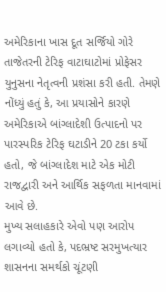અમેરિકાના ખાસ દૂત સર્જિયો ગોરે તાજેતરની ટેરિફ વાટાઘાટોમાં પ્રોફેસર યુનુસના નેતૃત્વની પ્રશંસા કરી હતી. તેમણે નોંધ્યું હતું કે, આ પ્રયાસોને કારણે અમેરિકાએ બાંગ્લાદેશી ઉત્પાદનો પર પારસ્પરિક ટેરિફ ઘટાડીને 20 ટકા કર્યો હતો, જે બાંગ્લાદેશ માટે એક મોટી રાજદ્વારી અને આર્થિક સફળતા માનવામાં આવે છે.
મુખ્ય સલાહકારે એવો પણ આરોપ લગાવ્યો હતો કે, પદભ્રષ્ટ સરમુખત્યાર શાસનના સમર્થકો ચૂંટણી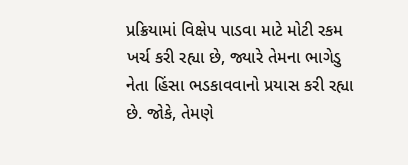પ્રક્રિયામાં વિક્ષેપ પાડવા માટે મોટી રકમ ખર્ચ કરી રહ્યા છે, જ્યારે તેમના ભાગેડુ નેતા હિંસા ભડકાવવાનો પ્રયાસ કરી રહ્યા છે. જોકે, તેમણે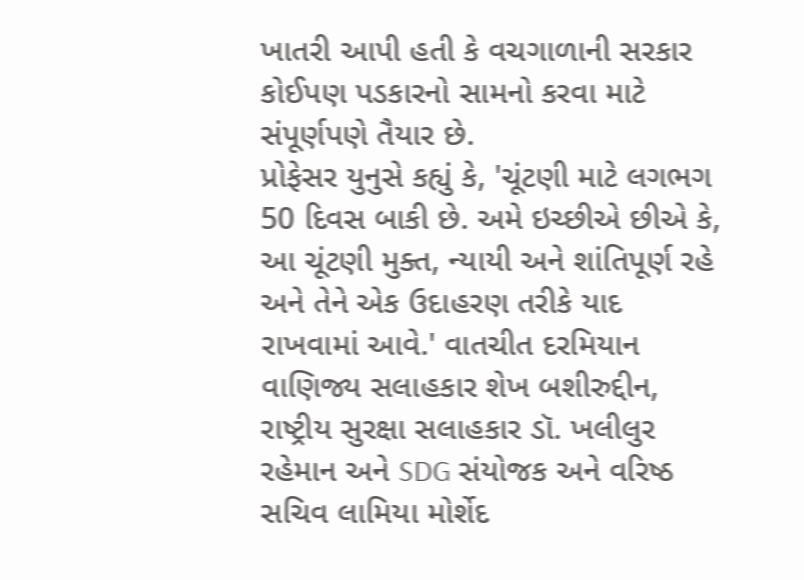ખાતરી આપી હતી કે વચગાળાની સરકાર કોઈપણ પડકારનો સામનો કરવા માટે સંપૂર્ણપણે તૈયાર છે.
પ્રોફેસર યુનુસે કહ્યું કે, 'ચૂંટણી માટે લગભગ 50 દિવસ બાકી છે. અમે ઇચ્છીએ છીએ કે, આ ચૂંટણી મુક્ત, ન્યાયી અને શાંતિપૂર્ણ રહે અને તેને એક ઉદાહરણ તરીકે યાદ રાખવામાં આવે.' વાતચીત દરમિયાન વાણિજ્ય સલાહકાર શેખ બશીરુદ્દીન, રાષ્ટ્રીય સુરક્ષા સલાહકાર ડૉ. ખલીલુર રહેમાન અને SDG સંયોજક અને વરિષ્ઠ સચિવ લામિયા મોર્શેદ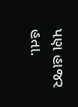પણ હાજર હતા.